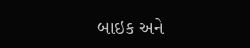બાઇક અને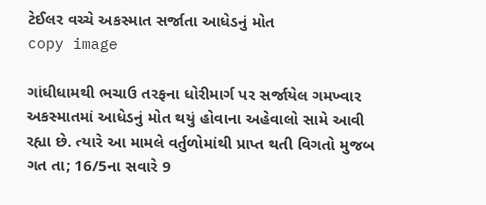ટેઈલર વચ્ચે અકસ્માત સર્જાતા આધેડનું મોત
copy image

ગાંધીધામથી ભચાઉ તરફના ધોરીમાર્ગ પર સર્જાયેલ ગમખ્વાર અકસ્માતમાં આધેડનું મોત થયું હોવાના અહેવાલો સામે આવી રહ્યા છે. ત્યારે આ મામલે વર્તુળોમાંથી પ્રાપ્ત થતી વિગતો મુજબ ગત તા; 16/5ના સવારે 9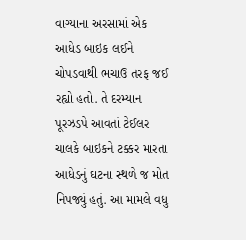વાગ્યાના અરસામાં એક આધેડ બાઇક લઈને ચોપડવાથી ભચાઉ તરફ જઈ રહ્યો હતો. તે દરમ્યાન પૂરઝડપે આવતાં ટેઈલર ચાલકે બાઇકને ટક્કર મારતા આધેડનું ઘટના સ્થળે જ મોત નિપજ્યું હતું. આ મામલે વધુ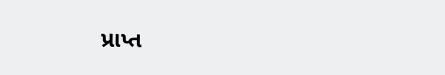પ્રાપ્ત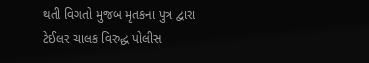થતી વિગતો મુજબ મૃતકના પુત્ર દ્વારા ટેઈલર ચાલક વિરુદ્ધ પોલીસ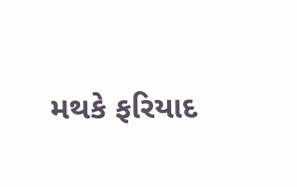મથકે ફરિયાદ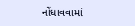નોંધાવવામાં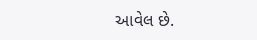આવેલ છે.